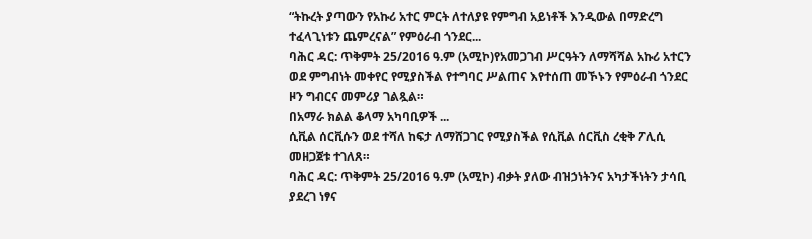“ትኩረት ያጣውን የአኩሪ አተር ምርት ለተለያዩ የምግብ አይነቶች እንዲውል በማድረግ ተፈላጊነቱን ጨምረናል” የምዕራብ ጎንደር...
ባሕር ዳር: ጥቅምት 25/2016 ዓ.ም (አሚኮ)የአመጋገብ ሥርዓትን ለማሻሻል አኩሪ አተርን ወደ ምግብነት መቀየር የሚያስችል የተግባር ሥልጠና እየተሰጠ መኾኑን የምዕራብ ጎንደር ዞን ግብርና መምሪያ ገልጿል።
በአማራ ክልል ቆላማ አካባቢዎች ...
ሲቪል ሰርቪሱን ወደ ተሻለ ከፍታ ለማሸጋገር የሚያስችል የሲቪል ሰርቪስ ረቂቅ ፖሊሲ መዘጋጀቱ ተገለጸ።
ባሕር ዳር: ጥቅምት 25/2016 ዓ.ም (አሚኮ) ብቃት ያለው ብዝኃነትንና አካታችነትን ታሳቢ ያደረገ ነፃና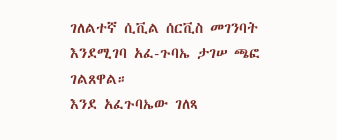ገለልተኛ ሲቪል ሰርቪስ መገንባት እንደሚገባ አፈ-ጉባኤ ታገሠ ጫፎ ገልጸዋል።
እንደ አፈጉባኤው ገለጻ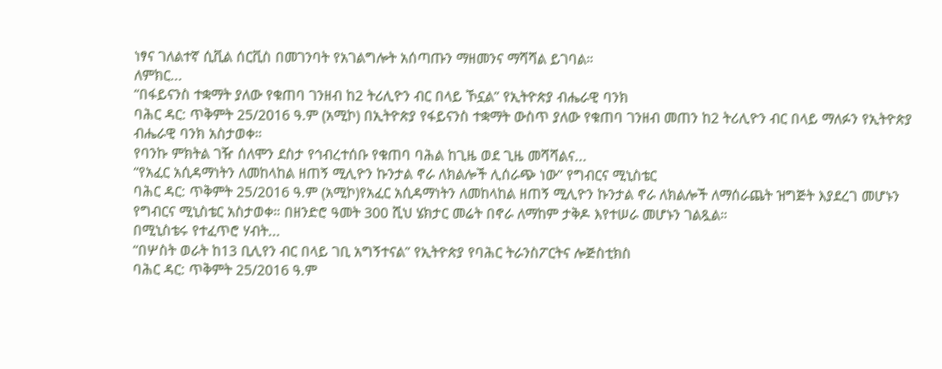ነፃና ገለልተኛ ሲቪል ሰርቪስ በመገንባት የአገልግሎት አሰጣጡን ማዘመንና ማሻሻል ይገባል።
ለምክር...
“በፋይናንስ ተቋማት ያለው የቁጠባ ገንዘብ ከ2 ትሪሊዮን ብር በላይ ኾኗል” የኢትዮጵያ ብሔራዊ ባንክ
ባሕር ዳር: ጥቅምት 25/2016 ዓ.ም (አሚኮ) በኢትዮጵያ የፋይናንስ ተቋማት ውስጥ ያለው የቁጠባ ገንዘብ መጠን ከ2 ትሪሊዮን ብር በላይ ማለፉን የኢትዮጵያ ብሔራዊ ባንክ አስታወቀ።
የባንኩ ምክትል ገዥ ሰለሞን ደስታ የኅብረተሰቡ የቁጠባ ባሕል ከጊዜ ወደ ጊዜ መሻሻልና...
“የአፈር አሲዳማነትን ለመከላከል ዘጠኝ ሚሊዮን ኩንታል ኖራ ለክልሎች ሊሰራጭ ነው” የግብርና ሚኒስቴር
ባሕር ዳር: ጥቅምት 25/2016 ዓ.ም (አሚኮ)የአፈር አሲዳማነትን ለመከላከል ዘጠኝ ሚሊዮን ኩንታል ኖራ ለክልሎች ለማሰራጨት ዝግጅት እያደረገ መሆኑን የግብርና ሚኒስቴር አስታወቀ። በዘንድሮ ዓመት 300 ሺህ ሄክታር መሬት በኖራ ለማከም ታቅዶ እየተሠራ መሆኑን ገልጿል።
በሚኒስቴሩ የተፈጥሮ ሃብት...
“በሦስት ወራት ከ13 ቢሊየን ብር በላይ ገቢ አግኝተናል” የኢትዮጵያ የባሕር ትራንስፖርትና ሎጅስቲክስ
ባሕር ዳር: ጥቅምት 25/2016 ዓ.ም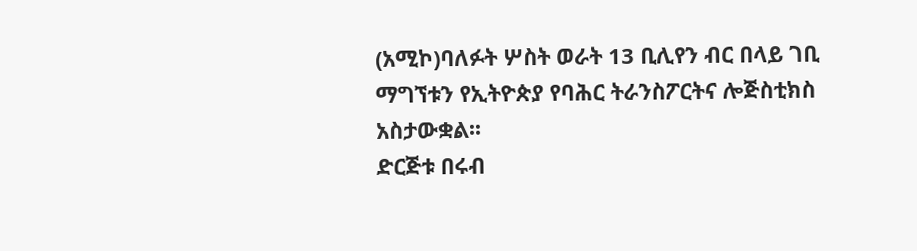(አሚኮ)ባለፉት ሦስት ወራት 13 ቢሊየን ብር በላይ ገቢ ማግኘቱን የኢትዮጵያ የባሕር ትራንስፖርትና ሎጅስቲክስ አስታውቋል፡፡
ድርጅቱ በሩብ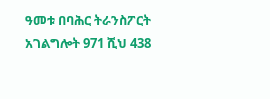ዓመቱ በባሕር ትራንስፖርት አገልግሎት 971 ሺህ 438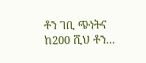ቶን ገቢ ጭነትና ከ200 ሺህ ቶን...